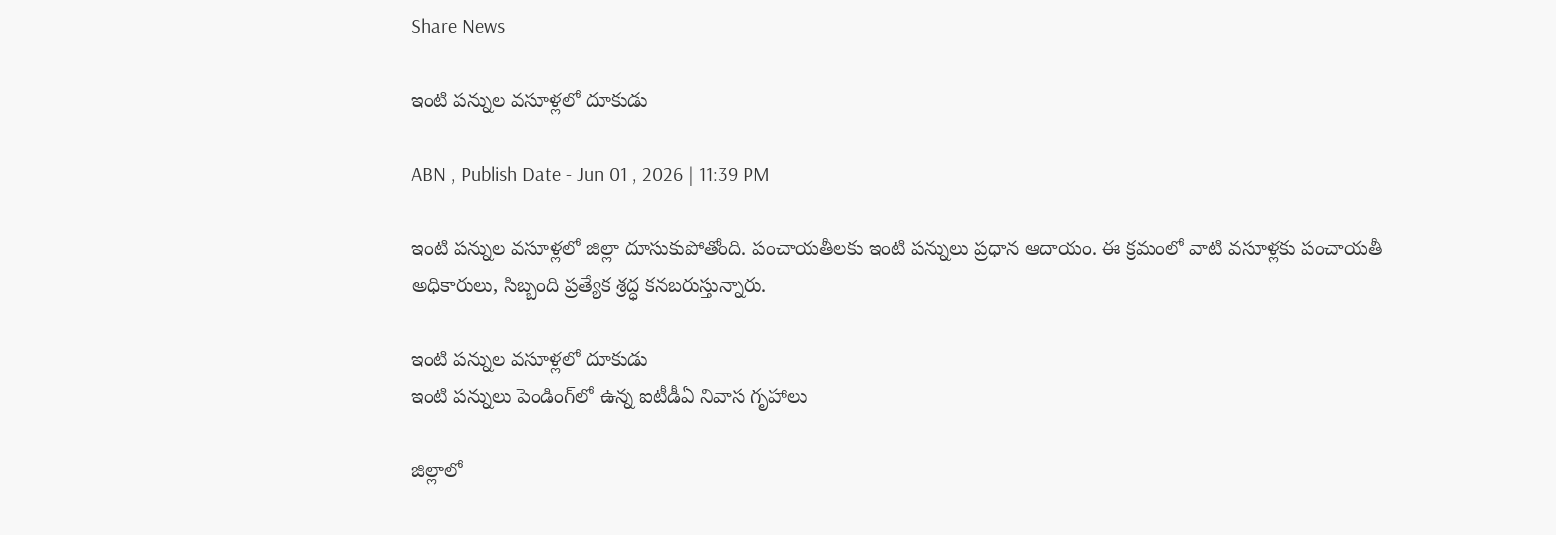Share News

ఇంటి పన్నుల వసూళ్లలో దూకుడు

ABN , Publish Date - Jun 01 , 2026 | 11:39 PM

ఇంటి పన్నుల వసూళ్లలో జిల్లా దూసుకుపోతోంది. పంచాయతీలకు ఇంటి పన్నులు ప్రధాన ఆదాయం. ఈ క్రమంలో వాటి వసూళ్లకు పంచాయతీ అధికారులు, సిబ్బంది ప్రత్యేక శ్రద్ధ కనబరుస్తున్నారు.

ఇంటి పన్నుల వసూళ్లలో దూకుడు
ఇంటి పన్నులు పెండింగ్‌లో ఉన్న ఐటీడీఏ నివాస గృహాలు

జిల్లాలో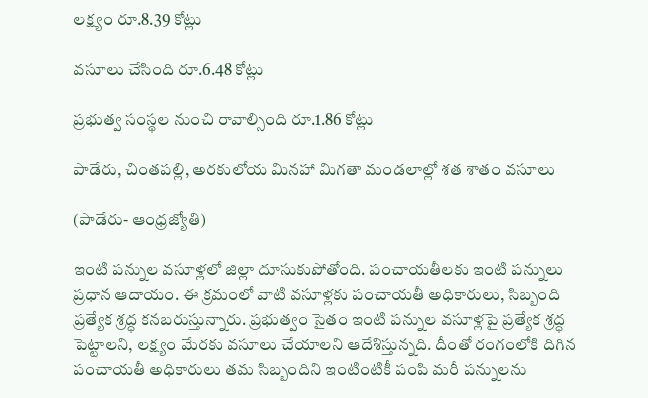లక్ష్యం రూ.8.39 కోట్లు

వసూలు చేసింది రూ.6.48 కోట్లు

ప్రభుత్వ సంస్థల నుంచి రావాల్సింది రూ.1.86 కోట్లు

పాడేరు, చింతపల్లి, అరకులోయ మినహా మిగతా మండలాల్లో శత శాతం వసూలు

(పాడేరు- ఆంధ్రజ్యోతి)

ఇంటి పన్నుల వసూళ్లలో జిల్లా దూసుకుపోతోంది. పంచాయతీలకు ఇంటి పన్నులు ప్రధాన ఆదాయం. ఈ క్రమంలో వాటి వసూళ్లకు పంచాయతీ అధికారులు, సిబ్బంది ప్రత్యేక శ్రద్ధ కనబరుస్తున్నారు. ప్రభుత్వం సైతం ఇంటి పన్నుల వసూళ్లపై ప్రత్యేక శ్రద్ధ పెట్టాలని, లక్ష్యం మేరకు వసూలు చేయాలని ఆదేశిస్తున్నది. దీంతో రంగంలోకి దిగిన పంచాయతీ అధికారులు తమ సిబ్బందిని ఇంటింటికీ పంపి మరీ పన్నులను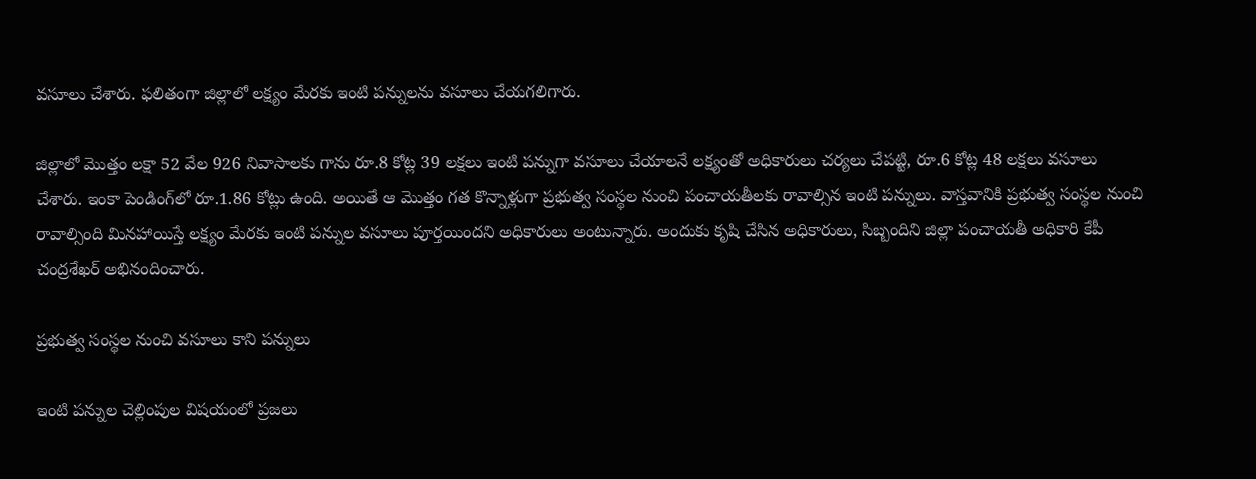వసూలు చేశారు. ఫలితంగా జిల్లాలో లక్ష్యం మేరకు ఇంటి పన్నులను వసూలు చేయగలిగారు.

జిల్లాలో మొత్తం లక్షా 52 వేల 926 నివాసాలకు గాను రూ.8 కోట్ల 39 లక్షలు ఇంటి పన్నుగా వసూలు చేయాలనే లక్ష్యంతో అధికారులు చర్యలు చేపట్టి, రూ.6 కోట్ల 48 లక్షలు వసూలు చేశారు. ఇంకా పెండింగ్‌లో రూ.1.86 కోట్లు ఉంది. అయితే ఆ మొత్తం గత కొన్నాళ్లుగా ప్రభుత్వ సంస్థల నుంచి పంచాయతీలకు రావాల్సిన ఇంటి పన్నులు. వాస్తవానికి ప్రభుత్వ సంస్థల నుంచి రావాల్సింది మినహాయిస్తే లక్ష్యం మేరకు ఇంటి పన్నుల వసూలు పూర్తయిందని అధికారులు అంటున్నారు. అందుకు కృషి చేసిన అధికారులు, సిబ్బందిని జిల్లా పంచాయతీ అధికారి కేపీ చంద్రశేఖర్‌ అభినందించారు.

ప్రభుత్వ సంస్థల నుంచి వసూలు కాని పన్నులు

ఇంటి పన్నుల చెల్లింపుల విషయంలో ప్రజలు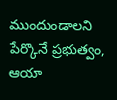ముందుండాలని పేర్కొనే ప్రభుత్వం, ఆయా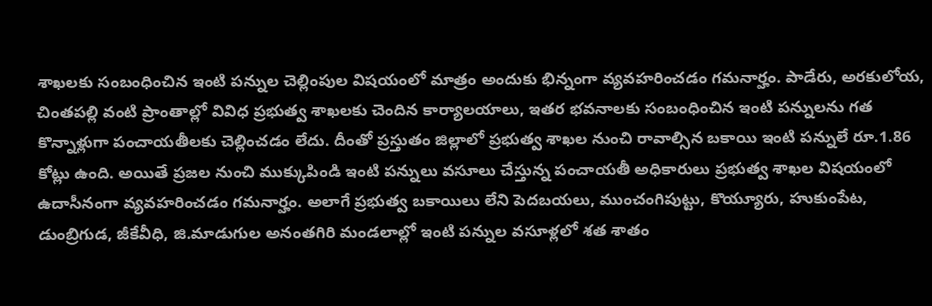శాఖలకు సంబంధించిన ఇంటి పన్నుల చెల్లింపుల విషయంలో మాత్రం అందుకు భిన్నంగా వ్యవహరించడం గమనార్హం. పాడేరు, అరకులోయ, చింతపల్లి వంటి ప్రాంతాల్లో వివిధ ప్రభుత్వ శాఖలకు చెందిన కార్యాలయాలు, ఇతర భవనాలకు సంబంధించిన ఇంటి పన్నులను గత కొన్నాళ్లుగా పంచాయతీలకు చెల్లించడం లేదు. దీంతో ప్రస్తుతం జిల్లాలో ప్రభుత్వ శాఖల నుంచి రావాల్సిన బకాయి ఇంటి పన్నులే రూ.1.86 కోట్లు ఉంది. అయితే ప్రజల నుంచి ముక్కుపిండి ఇంటి పన్నులు వసూలు చేస్తున్న పంచాయతీ అధికారులు ప్రభుత్వ శాఖల విషయంలో ఉదాసీనంగా వ్యవహరించడం గమనార్హం. అలాగే ప్రభుత్వ బకాయిలు లేని పెదబయలు, ముంచంగిపుట్టు, కొయ్యూరు, హుకుంపేట, డుంబ్రిగుడ, జీకేవీధి, జి.మాడుగుల అనంతగిరి మండలాల్లో ఇంటి పన్నుల వసూళ్లలో శత శాతం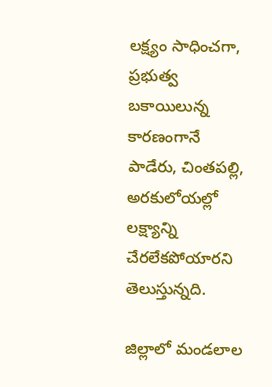లక్ష్యం సాధించగా, ప్రభుత్వ బకాయిలున్న కారణంగానే పాడేరు, చింతపల్లి, అరకులోయల్లో లక్ష్యాన్ని చేరలేకపోయారని తెలుస్తున్నది.

జిల్లాలో మండలాల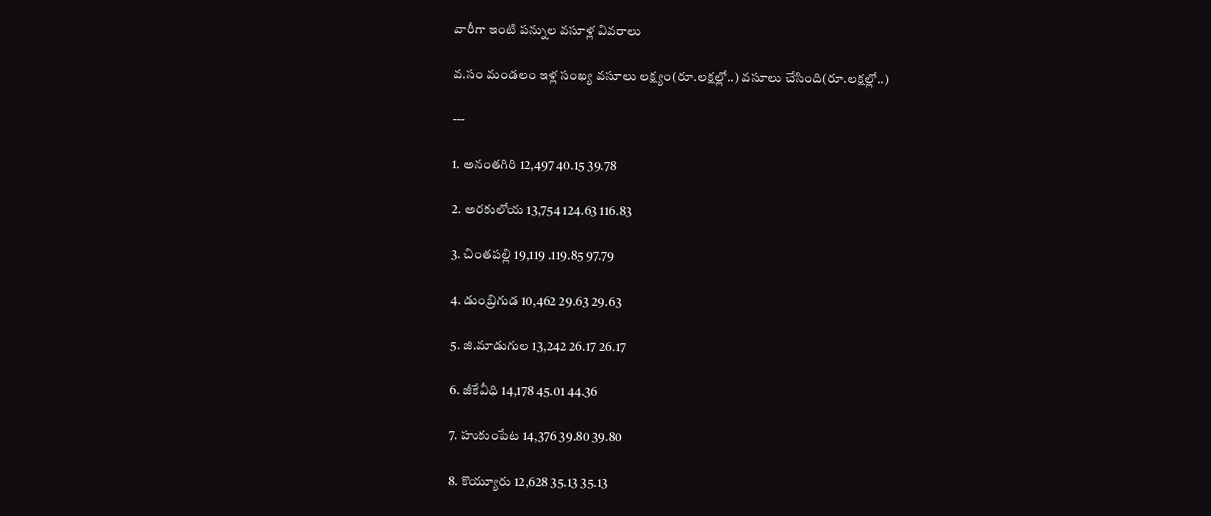వారీగా ఇంటి పన్నుల వసూళ్ల వివరాలు

వ.సం మండలం ఇళ్ల సంఖ్య వసూలు లక్ష్యం(రూ.లక్షల్లో..) వసూలు చేసింది(రూ.లక్షల్లో..)

---

1. అనంతగిరి 12,497 40.15 39.78

2. అరకులోయ 13,754 124.63 116.83

3. చింతపల్లి 19,119 .119.85 97.79

4. డుంబ్రిగుడ 10,462 29.63 29.63

5. జి.మాడుగుల 13,242 26.17 26.17

6. జీకేవీధి 14,178 45.01 44.36

7. హుకుంపేట 14,376 39.80 39.80

8. కొయ్యూరు 12,628 35.13 35.13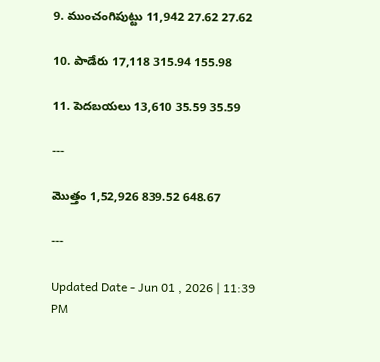9. ముంచంగిపుట్టు 11,942 27.62 27.62

10. పాడేరు 17,118 315.94 155.98

11. పెదబయలు 13,610 35.59 35.59

---

మొత్తం 1,52,926 839.52 648.67

---

Updated Date - Jun 01 , 2026 | 11:39 PM